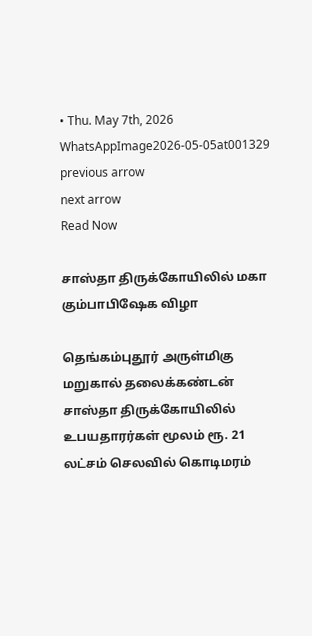• Thu. May 7th, 2026
WhatsAppImage2026-05-05at001329
previous arrow
next arrow
Read Now

சாஸ்தா திருக்கோயிலில் மகா கும்பாபிஷேக விழா

தெங்கம்புதூர் அருள்மிகு மறுகால் தலைக்கண்டன் சாஸ்தா திருக்கோயிலில் உபயதாரர்கள் மூலம் ரூ. 21 லட்சம் செலவில் கொடிமரம்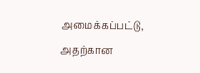அமைக்கப்பட்டு, அதற்கான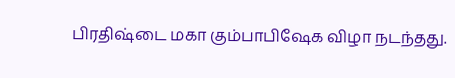பிரதிஷ்டை மகா கும்பாபிஷேக விழா நடந்தது.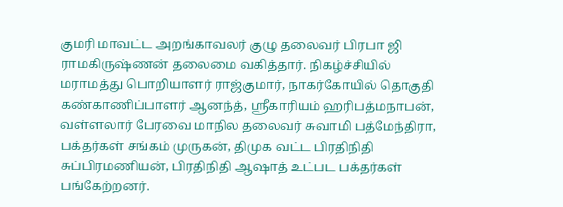குமரி மாவட்ட அறங்காவலர் குழு தலைவர் பிரபா ஜி ராமகிருஷ்ணன் தலைமை வகித்தார். நிகழ்ச்சியில் மராமத்து பொறியாளர் ராஜ்குமார், நாகர்கோயில் தொகுதி கண்காணிப்பாளர் ஆனந்த், ஸ்ரீகாரியம் ஹரிபத்மநாபன், வள்ளலார் பேரவை மாநில தலைவர் சுவாமி பத்மேந்திரா, பக்தர்கள் சங்கம் முருகன், திமுக வட்ட பிரதிநிதி சுப்பிரமணியன், பிரதிநிதி ஆஷாத் உட்பட பக்தர்கள் பங்கேற்றனர்.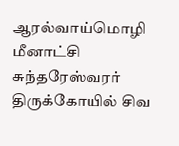ஆரல்வாய்மொழி மீனாட்சி சுந்தரேஸ்வரர் திருக்கோயில் சிவ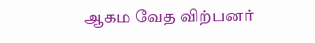ஆகம வேத விற்பனர்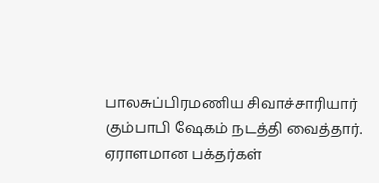பாலசுப்பிரமணிய சிவாச்சாரியார் கும்பாபி ஷேகம் நடத்தி வைத்தார். ஏராளமான பக்தர்கள்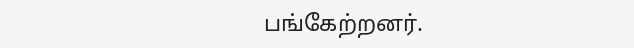பங்கேற்றனர்.